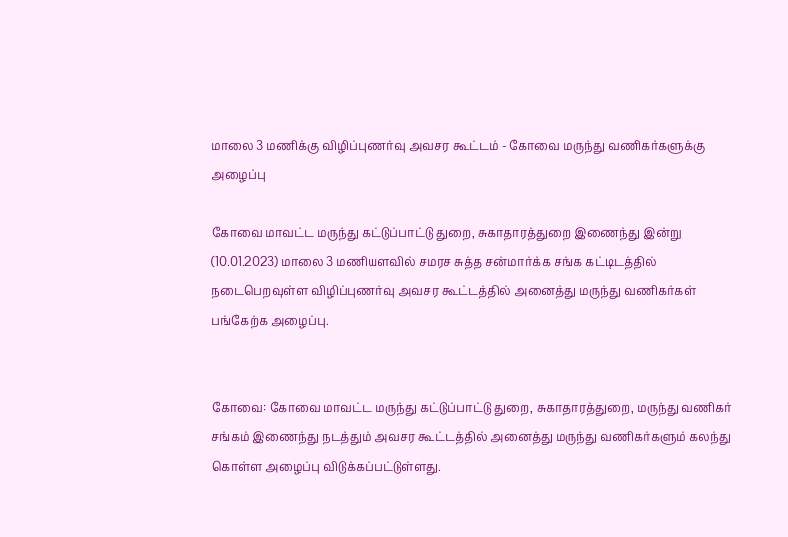மாலை 3 மணிக்கு விழிப்புணர்வு அவசர கூட்டம் - கோவை மருந்து வணிகர்களுக்கு அழைப்பு

கோவை மாவட்ட மருந்து கட்டுப்பாட்டு துறை, சுகாதாரத்துறை இணைந்து இன்று (10.01.2023) மாலை 3 மணியளவில் சமரச சுத்த சன்மார்க்க சங்க கட்டிடத்தில் நடைபெறவுள்ள விழிப்புணர்வு அவசர கூட்டத்தில் அனைத்து மருந்து வணிகர்கள் பங்கேற்க அழைப்பு.


கோவை: கோவை மாவட்ட மருந்து கட்டுப்பாட்டு துறை, சுகாதாரத்துறை, மருந்து வணிகர் சங்கம் இணைந்து நடத்தும் அவசர கூட்டத்தில் அனைத்து மருந்து வணிகர்களும் கலந்து கொள்ள அழைப்பு விடுக்கப்பட்டுள்ளது.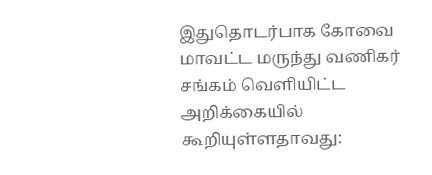இதுதொடர்பாக கோவை மாவட்ட மருந்து வணிகர் சங்கம் வெளியிட்ட அறிக்கையில் கூறியுள்ளதாவது: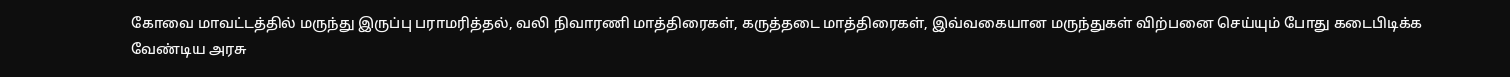கோவை மாவட்டத்தில் மருந்து இருப்பு பராமரித்தல், வலி நிவாரணி மாத்திரைகள், கருத்தடை மாத்திரைகள், இவ்வகையான மருந்துகள் விற்பனை செய்யும் போது கடைபிடிக்க வேண்டிய அரசு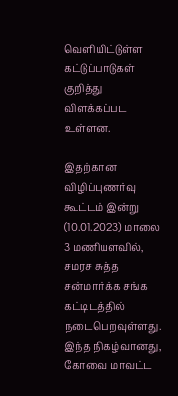வெளியிட்டுள்ள கட்டுப்பாடுகள் குறித்து விளக்கப்பட உள்ளன.

இதற்கான விழிப்புணர்வு கூட்டம் இன்று (10.01.2023) மாலை 3 மணியளவில், சமரச சுத்த சன்மார்க்க சங்க கட்டிடத்தில் நடைபெறவுள்ளது. இந்த நிகழ்வானது, கோவை மாவட்ட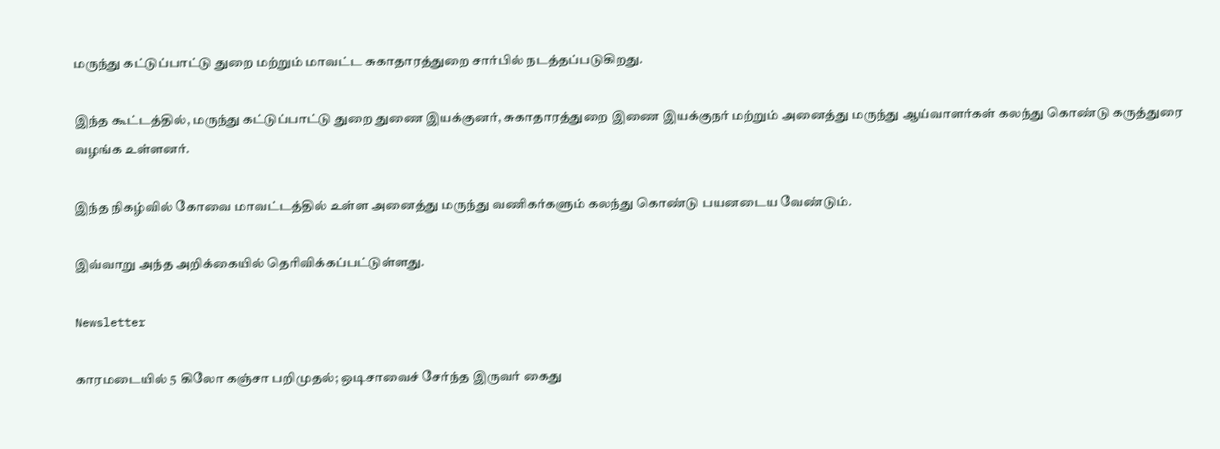மருந்து கட்டுப்பாட்டு துறை மற்றும் மாவட்ட சுகாதாரத்துறை சார்பில் நடத்தப்படுகிறது.

இந்த கூட்டத்தில், மருந்து கட்டுப்பாட்டு துறை துணை இயக்குனர், சுகாதாரத்துறை இணை இயக்குநர் மற்றும் அனைத்து மருந்து ஆய்வாளர்கள் கலந்து கொண்டு கருத்துரை வழங்க உள்ளனர்.

இந்த நிகழ்வில் கோவை மாவட்டத்தில் உள்ள அனைத்து மருந்து வணிகர்களும் கலந்து கொண்டு பயனடைய வேண்டும்.

இவ்வாறு அந்த அறிக்கையில் தெரிவிக்கப்பட்டுள்ளது.

Newsletter

காரமடையில் 5 கிலோ கஞ்சா பறிமுதல்; ஒடிசாவைச் சேர்ந்த இருவர் கைது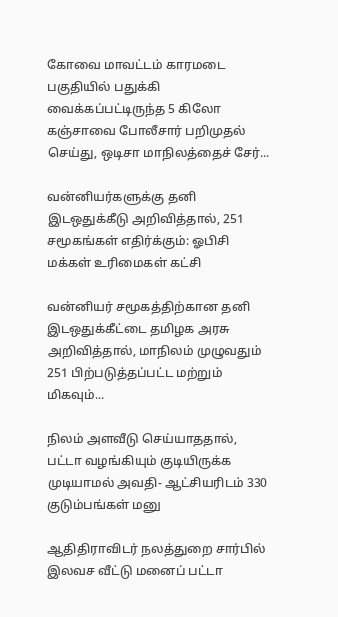கோவை மாவட்டம் காரமடை பகுதியில் பதுக்கி வைக்கப்பட்டிருந்த 5 கிலோ கஞ்சாவை போலீசார் பறிமுதல் செய்து, ஒடிசா மாநிலத்தைச் சேர்...

வன்னியர்களுக்கு தனி இடஒதுக்கீடு அறிவித்தால், 251 சமூகங்கள் எதிர்க்கும்: ஓபிசி மக்கள் உரிமைகள் கட்சி

வன்னியர் சமூகத்திற்கான தனி இடஒதுக்கீட்டை தமிழக அரசு அறிவித்தால், மாநிலம் முழுவதும் 251 பிற்படுத்தப்பட்ட மற்றும் மிகவும்...

நிலம் அளவீடு செய்யாததால், பட்டா வழங்கியும் குடியிருக்க முடியாமல் அவதி- ஆட்சியரிடம் 330 குடும்பங்கள் மனு

ஆதிதிராவிடர் நலத்துறை சார்பில் இலவச வீட்டு மனைப் பட்டா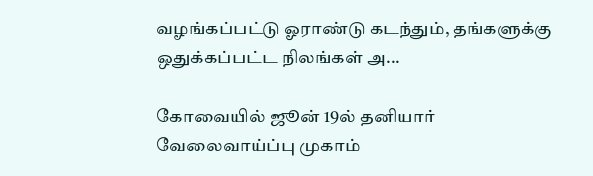வழங்கப்பட்டு ஓராண்டு கடந்தும், தங்களுக்கு ஒதுக்கப்பட்ட நிலங்கள் அ...

கோவையில் ஜூன் 19ல் தனியார் வேலைவாய்ப்பு முகாம்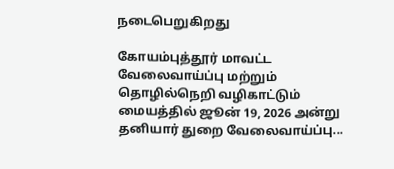நடைபெறுகிறது

கோயம்புத்தூர் மாவட்ட வேலைவாய்ப்பு மற்றும் தொழில்நெறி வழிகாட்டும் மையத்தில் ஜூன் 19, 2026 அன்று தனியார் துறை வேலைவாய்ப்பு...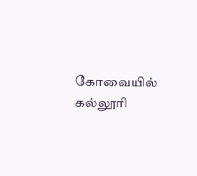கோவையில் கல்லூரி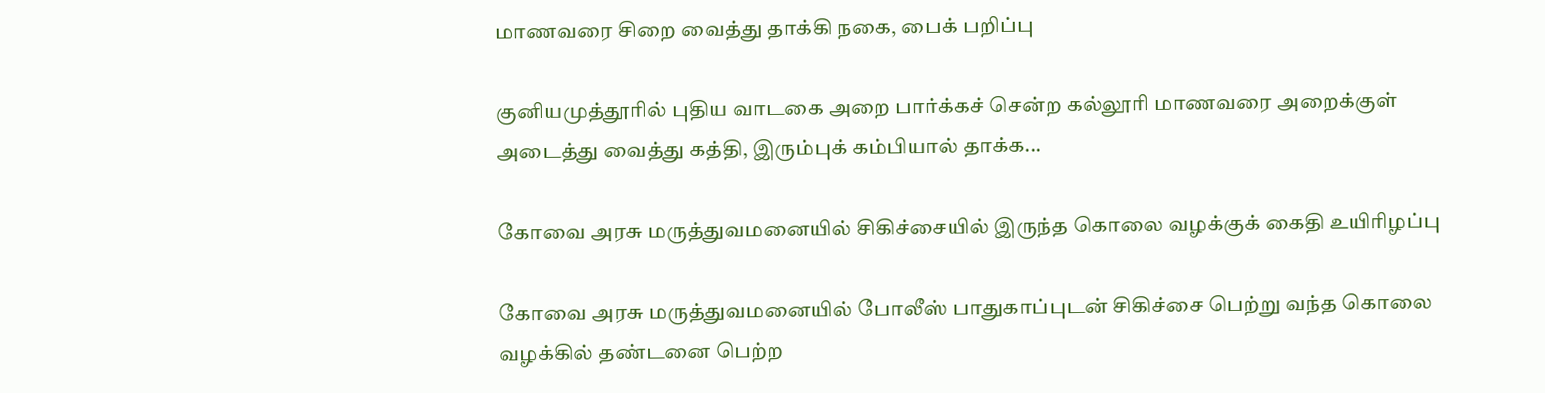மாணவரை சிறை வைத்து தாக்கி நகை, பைக் பறிப்பு

குனியமுத்தூரில் புதிய வாடகை அறை பார்க்கச் சென்ற கல்லூரி மாணவரை அறைக்குள் அடைத்து வைத்து கத்தி, இரும்புக் கம்பியால் தாக்க...

கோவை அரசு மருத்துவமனையில் சிகிச்சையில் இருந்த கொலை வழக்குக் கைதி உயிரிழப்பு

கோவை அரசு மருத்துவமனையில் போலீஸ் பாதுகாப்புடன் சிகிச்சை பெற்று வந்த கொலை வழக்கில் தண்டனை பெற்ற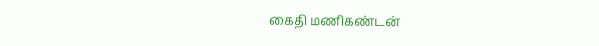கைதி மணிகண்டன்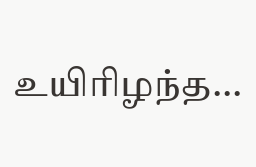உயிரிழந்த...